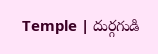Temple | దుర్గగుడి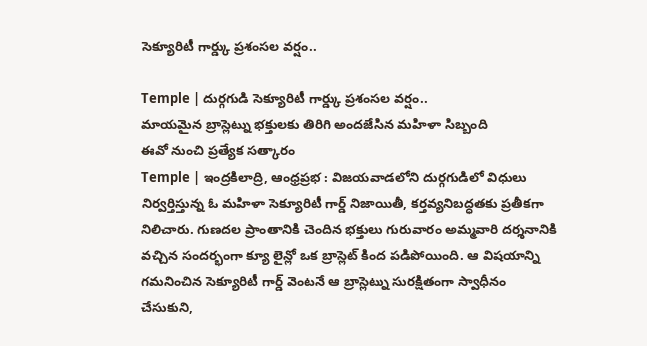సెక్యూరిటీ గార్డ్కు ప్రశంసల వర్షం..

Temple | దుర్గగుడి సెక్యూరిటీ గార్డ్కు ప్రశంసల వర్షం..
మాయమైన బ్రాస్లెట్ను భక్తులకు తిరిగి అందజేసిన మహిళా సిబ్బంది
ఈవో నుంచి ప్రత్యేక సత్కారం
Temple | ఇంద్రకిలాద్రి, ఆంధ్రప్రభ : విజయవాడలోని దుర్గగుడిలో విధులు నిర్వర్తిస్తున్న ఓ మహిళా సెక్యూరిటీ గార్డ్ నిజాయితీ, కర్తవ్యనిబద్ధతకు ప్రతీకగా నిలిచారు. గుణదల ప్రాంతానికి చెందిన భక్తులు గురువారం అమ్మవారి దర్శనానికి వచ్చిన సందర్భంగా క్యూ లైన్లో ఒక బ్రాస్లెట్ కింద పడిపోయింది. ఆ విషయాన్ని గమనించిన సెక్యూరిటీ గార్డ్ వెంటనే ఆ బ్రాస్లెట్ను సురక్షితంగా స్వాధీనం చేసుకుని,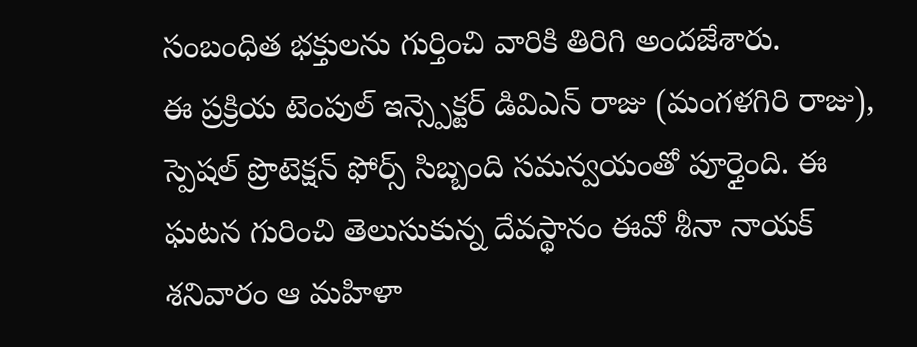సంబంధిత భక్తులను గుర్తించి వారికి తిరిగి అందజేశారు.
ఈ ప్రక్రియ టెంపుల్ ఇన్స్పెక్టర్ డివిఎన్ రాజు (మంగళగిరి రాజు), స్పెషల్ ప్రొటెక్షన్ ఫోర్స్ సిబ్బంది సమన్వయంతో పూర్తైంది. ఈ ఘటన గురించి తెలుసుకున్న దేవస్థానం ఈవో శీనా నాయక్ శనివారం ఆ మహిళా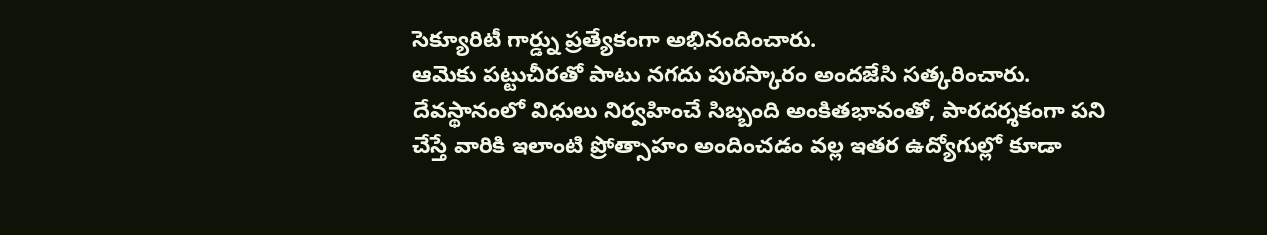సెక్యూరిటీ గార్డ్ను ప్రత్యేకంగా అభినందించారు.
ఆమెకు పట్టుచీరతో పాటు నగదు పురస్కారం అందజేసి సత్కరించారు. దేవస్థానంలో విధులు నిర్వహించే సిబ్బంది అంకితభావంతో, పారదర్శకంగా పని చేస్తే వారికి ఇలాంటి ప్రోత్సాహం అందించడం వల్ల ఇతర ఉద్యోగుల్లో కూడా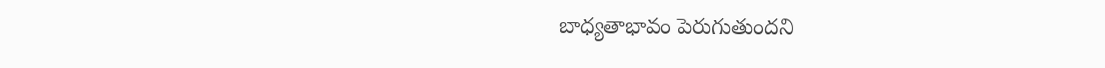బాధ్యతాభావం పెరుగుతుందని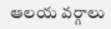ఆలయ వర్గాలు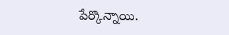పేర్కొన్నాయి.